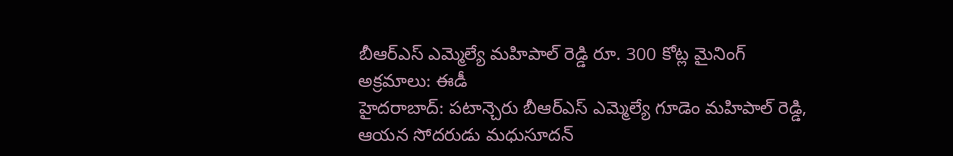బీఆర్ఎస్ ఎమ్మెల్యే మహిపాల్ రెడ్డి రూ. 300 కోట్ల మైనింగ్ అక్రమాలు: ఈడీ
హైదరాబాద్: పటాన్చెరు బీఆర్ఎస్ ఎమ్మెల్యే గూడెం మహిపాల్ రెడ్డి, ఆయన సోదరుడు మధుసూదన్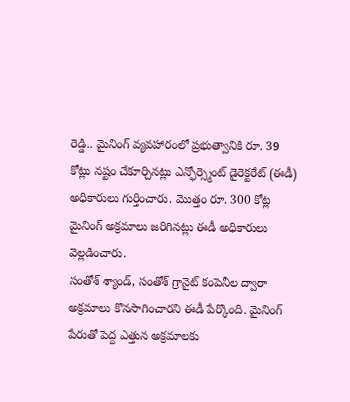రెడ్డి.. మైనింగ్ వ్యవహారంలో ప్రభుత్వానికి రూ. 39 కోట్లు నష్టం చేకూర్చినట్లు ఎన్ఫోర్స్మెంట్ డైరెక్టరేట్ (ఈడీ) అధికారులు గుర్తించారు. మొత్తం రూ. 300 కోట్ల మైనింగ్ అక్రమాలు జరిగినట్లు ఈడీ అధికారులు వెల్లడించారు.
సంతోశ్ శ్యాండ్, సంతోశ్ గ్రానైట్ కంపెనీల ద్వారా అక్రమాలు కొనసాగించారని ఈడీ పేర్కొంది. మైనింగ్ పేరుతో పెద్ద ఎత్తున అక్రమాలకు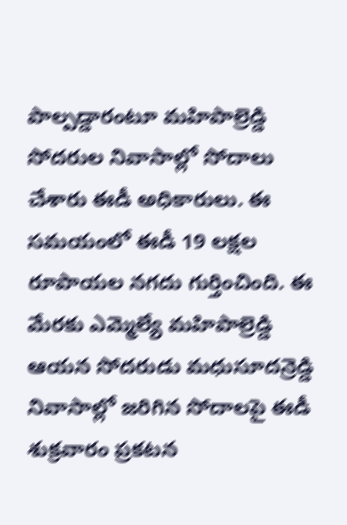పాల్పడ్డారంటూ మహిపాల్రెడ్డి సోదరుల నివాసాల్లో సోదాలు చేశారు ఈడీ అధికారులు. ఈ సమయంలో ఈడీ 19 లక్షల రూపాయల నగదు గుర్తించింది. ఈ మేరకు ఎమ్మెల్యే మహిపాల్రెడ్డి ఆయన సోదరుడు మధుసూదన్రెడ్డి నివాసాల్లో జరిగిన సోదాలపై ఈడీ శుక్రవారం ప్రకటన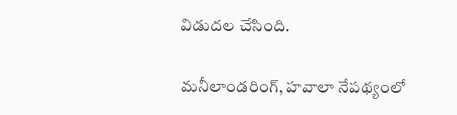విడుదల చేసింది.

మనీలాండరింగ్, హవాలా నేపథ్యంలో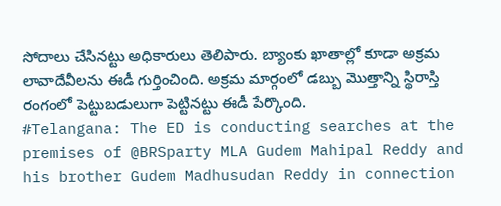సోదాలు చేసినట్టు అధికారులు తెలిపారు. బ్యాంకు ఖాతాల్లో కూడా అక్రమ లావాదేవీలను ఈడీ గుర్తించింది. అక్రమ మార్గంలో డబ్బు మొత్తాన్ని స్థిరాస్తి రంగంలో పెట్టుబడులుగా పెట్టినట్టు ఈడీ పేర్కొంది.
#Telangana: The ED is conducting searches at the premises of @BRSparty MLA Gudem Mahipal Reddy and his brother Gudem Madhusudan Reddy in connection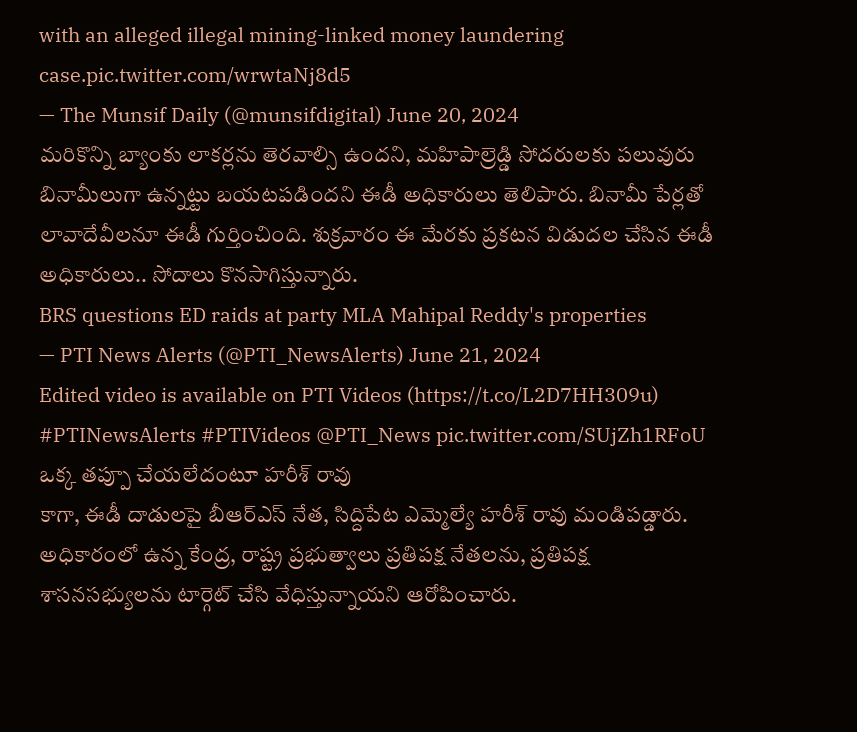with an alleged illegal mining-linked money laundering case.pic.twitter.com/wrwtaNj8d5
— The Munsif Daily (@munsifdigital) June 20, 2024
మరికొన్ని బ్యాంకు లాకర్లను తెరవాల్సి ఉందని, మహిపాల్రెడ్డి సోదరులకు పలువురు బినామీలుగా ఉన్నట్టు బయటపడిందని ఈడీ అధికారులు తెలిపారు. బినామీ పేర్లతో లావాదేవీలనూ ఈడీ గుర్తించింది. శుక్రవారం ఈ మేరకు ప్రకటన విడుదల చేసిన ఈడీ అధికారులు.. సోదాలు కొనసాగిస్తున్నారు.
BRS questions ED raids at party MLA Mahipal Reddy's properties
— PTI News Alerts (@PTI_NewsAlerts) June 21, 2024
Edited video is available on PTI Videos (https://t.co/L2D7HH309u) #PTINewsAlerts #PTIVideos @PTI_News pic.twitter.com/SUjZh1RFoU
ఒక్క తప్పూ చేయలేదంటూ హరీశ్ రావు
కాగా, ఈడీ దాడులపై బీఆర్ఎస్ నేత, సిద్దిపేట ఎమ్మెల్యే హరీశ్ రావు మండిపడ్డారు. అధికారంలో ఉన్న కేంద్ర, రాష్ట్ర ప్రభుత్వాలు ప్రతిపక్ష నేతలను, ప్రతిపక్ష శాసనసభ్యులను టార్గెట్ చేసి వేధిస్తున్నాయని ఆరోపించారు.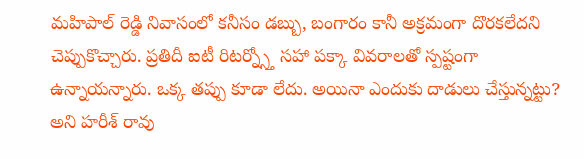మహిపాల్ రెడ్డి నివాసంలో కనీసం డబ్బు, బంగారం కానీ అక్రమంగా దొరకలేదని చెప్పుకొచ్చారు. ప్రతిదీ ఐటీ రిటర్న్స్తో సహా పక్కా వివరాలతో స్పష్టంగా ఉన్నాయన్నారు. ఒక్క తప్పు కూడా లేదు. అయినా ఎందుకు దాడులు చేస్తున్నట్టు? అని హరీశ్ రావు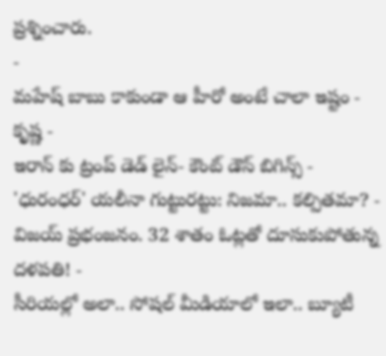ప్రశ్నించారు.
-
మహేష్ బాబు కాకుండా ఆ హీరో అంటే చాలా ఇష్టం - కృష్ణ -
ఇరాన్ కు ట్రంప్ డెడ్ లైన్- కౌంట్ డౌన్ బిగిన్స్ -
'ధురంధర్' యలీనా గుట్టురట్టు: నిజమా.. కల్పితమా? -
విజయ్ ప్రభంజనం. 32 శాతం ఓట్లతో దూసుకుపోతున్న దళపతి! -
సీరియల్లో అలా.. సోషల్ మీడియాలో ఇలా.. బ్యూటీ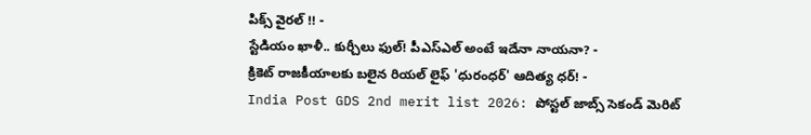పిక్స్ వైరల్ !! -
స్టేడియం ఖాళీ.. కుర్చీలు ఫుల్! పీఎస్ఎల్ అంటే ఇదేనా నాయనా? -
క్రికెట్ రాజకీయాలకు బలైన రియల్ లైఫ్ 'ధురంధర్' ఆదిత్య ధర్! -
India Post GDS 2nd merit list 2026: పోస్టల్ జాబ్స్ సెకండ్ మెరిట్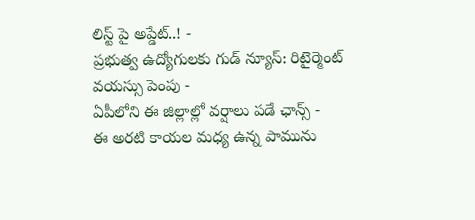లిస్ట్ పై అప్డేట్..! -
ప్రభుత్వ ఉద్యోగులకు గుడ్ న్యూస్: రిటైర్మెంట్ వయస్సు పెంపు -
ఏపీలోని ఈ జిల్లాల్లో వర్షాలు పడే ఛాన్స్ -
ఈ అరటి కాయల మధ్య ఉన్న పామును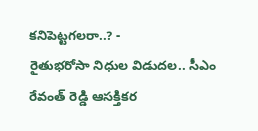కనిపెట్టగలరా..? -
రైతుభరోసా నిధుల విడుదల.. సీఎం రేవంత్ రెడ్డి ఆసక్తికర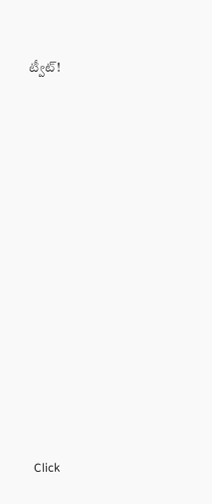ట్వీట్!












Click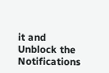it and Unblock the Notifications